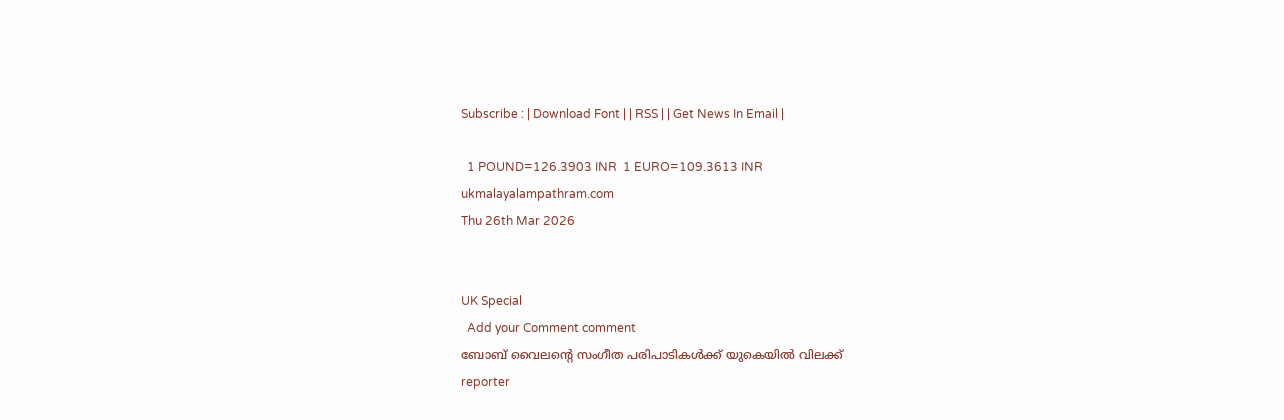Subscribe : | Download Font | | RSS | | Get News In Email |

  1 POUND=126.3903 INR  1 EURO=109.3613 INR
ukmalayalampathram.com
Thu 26th Mar 2026


UK Special
  Add your Comment comment
ബോബ് വൈലന്റെ സംഗീത പരിപാടികള്‍ക്ക് യുകെയില്‍ വിലക്ക്
reporter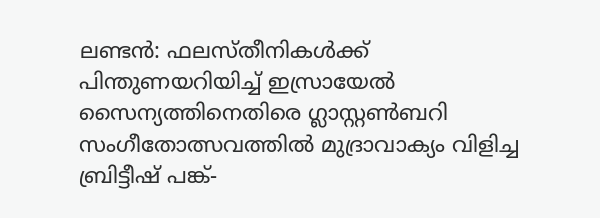ലണ്ടന്‍: ഫലസ്തീനികള്‍ക്ക് പിന്തുണയറിയിച്ച് ഇസ്രായേല്‍ സൈന്യത്തിനെതിരെ ഗ്ലാസ്റ്റണ്‍ബറി സംഗീതോത്സവത്തില്‍ മുദ്രാവാക്യം വിളിച്ച ബ്രിട്ടീഷ് പങ്ക്-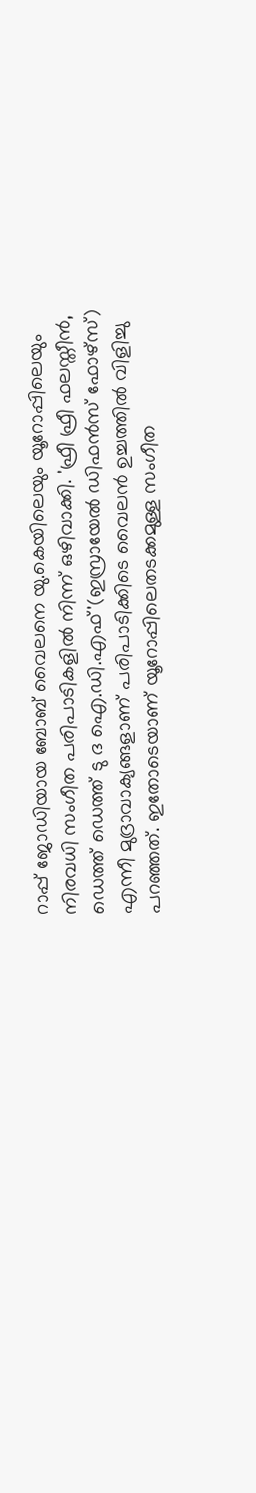റാപ്പ് ജോഡിയായ ബോബ് വൈലനെ യു.കെയിലെയും യൂറോപ്പിലെയും നിരവധി സംഗീത പരിപാടികളില്‍ നിന്ന് ഒഴിവാക്കി. 'ഫ്രീ ഫ്രീ ഫലസ്തീന്‍, ഡെത്ത് ഡെത്ത് ടു ദ ഐ.ഡി.എഫ്'(ഇസ്രായേല്‍ ഡിഫന്‍സ് ഫോഴ്‌സ്) എന്നീ മുദ്രാവാക്യങ്ങളാണ് പരിപാടിക്കിടെ വൈലന്‍ ഉച്ചത്തില്‍ വിളിച്ചു പറഞ്ഞത്. ഇതോടെയാണ് യൂറോപ്പിലെതടക്കമുള്ള സംഗീത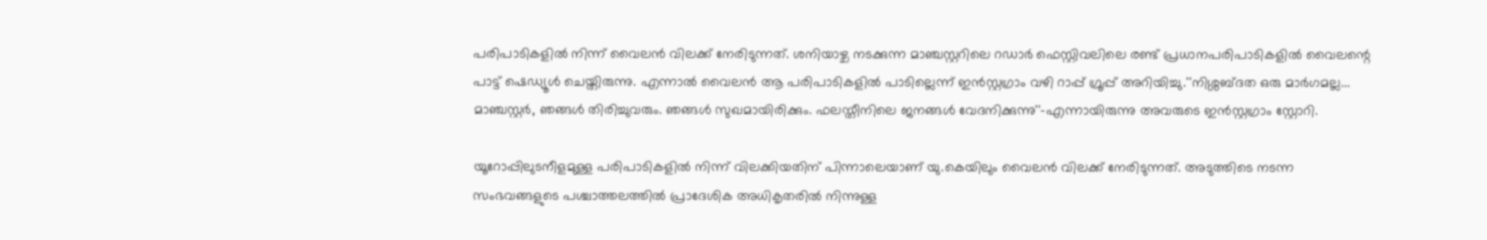പരിപാടികളില്‍ നിന്ന് വൈലന്‍ വിലക്ക് നേരിടുന്നത്. ശനിയാഴ്ച നടക്കുന്ന മാഞ്ചസ്റ്ററിലെ റഡാര്‍ ഫെസ്റ്റിവലിലെ രണ്ട് പ്രധാനപരിപാടികളില്‍ വൈലന്റെ പാട്ട് ഷെഡ്യൂള്‍ ചെയ്തിരുന്നു. എന്നാല്‍ വൈലന്‍ ആ പരിപാടികളില്‍ പാടില്ലെന്ന് ഇന്‍സ്റ്റഗ്രാം വഴി റാപ്പ് ഗ്രൂപ്പ് അറിയിച്ചു.''നിശ്ശബ്ദത ഒരു മാര്‍ഗമല്ല... മാഞ്ചസ്റ്റര്‍, ഞങ്ങള്‍ തിരിച്ചുവരും. ഞങ്ങള്‍ സുഖമായിരിക്കും. ഫലസ്തീനിലെ ജനങ്ങള്‍ വേദനിക്കുന്നു''-എന്നായിരുന്നു അവരുടെ ഇന്‍സ്റ്റഗ്രാം സ്റ്റോറി.

യൂറോപ്പിലുടനീളമുള്ള പരിപാടികളില്‍ നിന്ന് വിലക്കിയതിന് പിന്നാലെയാണ് യു.കെയിലും വൈലന്‍ വിലക്ക് നേരിടുന്നത്. അടുത്തിടെ നടന്ന സംഭവങ്ങളുടെ പശ്ചാത്തലത്തില്‍ പ്രാദേശിക അധികൃതരില്‍ നിന്നുള്ള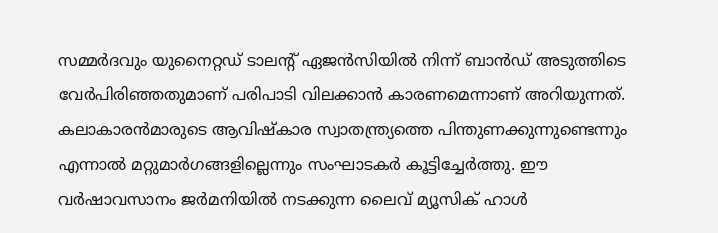സമ്മര്‍ദവും യുനൈറ്റഡ് ടാലന്റ് ഏജന്‍സിയില്‍ നിന്ന് ബാന്‍ഡ് അടുത്തിടെ വേര്‍പിരിഞ്ഞതുമാണ് പരിപാടി വിലക്കാന്‍ കാരണമെന്നാണ് അറിയുന്നത്. കലാകാരന്‍മാരുടെ ആവിഷ്‌കാര സ്വാതന്ത്ര്യത്തെ പിന്തുണക്കുന്നുണ്ടെന്നും എന്നാല്‍ മറ്റുമാര്‍ഗങ്ങളില്ലെന്നും സംഘാടകര്‍ കൂട്ടിച്ചേര്‍ത്തു. ഈ വര്‍ഷാവസാനം ജര്‍മനിയില്‍ നടക്കുന്ന ലൈവ് മ്യൂസിക് ഹാള്‍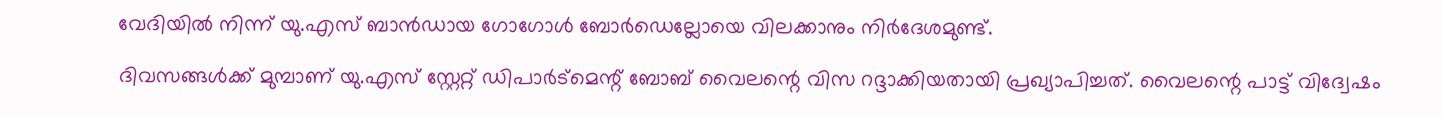വേദിയില്‍ നിന്ന് യു.എസ് ബാന്‍ഡായ ഗോഗോള്‍ ബോര്‍ഡെല്ലോയെ വിലക്കാനും നിര്‍ദേശമുണ്ട്.

ദിവസങ്ങള്‍ക്ക് മുമ്പാണ് യു.എസ് സ്റ്റേറ്റ് ഡിപാര്‍ട്‌മെന്റ് ബോബ് വൈലന്റെ വിസ റദ്ദാക്കിയതായി പ്രഖ്യാപിച്ചത്. വൈലന്റെ പാട്ട് വിദ്വേഷം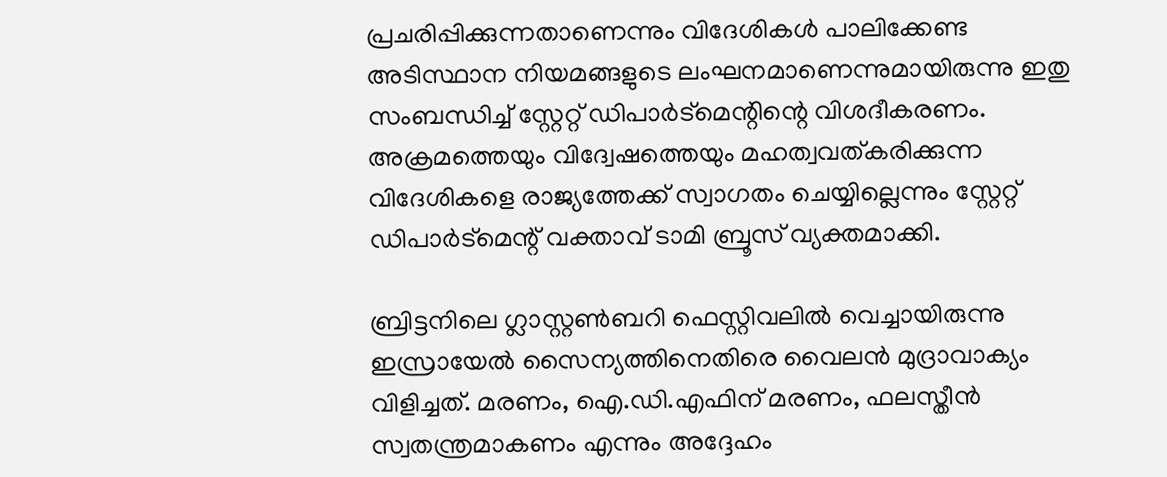പ്രചരിപ്പിക്കുന്നതാണെന്നും വിദേശികള്‍ പാലിക്കേണ്ട അടിസ്ഥാന നിയമങ്ങളുടെ ലംഘനമാണെന്നുമായിരുന്നു ഇതു സംബന്ധിച്ച് സ്റ്റേറ്റ് ഡിപാര്‍ട്‌മെന്റിന്റെ വിശദീകരണം. അക്രമത്തെയും വിദ്വേഷത്തെയും മഹത്വവത്കരിക്കുന്ന വിദേശികളെ രാജ്യത്തേക്ക് സ്വാഗതം ചെയ്യില്ലെന്നും സ്റ്റേറ്റ് ഡിപാര്‍ട്‌മെന്റ് വക്താവ് ടാമി ബ്രൂസ് വ്യക്തമാക്കി.

ബ്രിട്ടനിലെ ഗ്ലാസ്റ്റണ്‍ബറി ഫെസ്റ്റിവലില്‍ വെച്ചായിരുന്നു ഇസ്രായേല്‍ സൈന്യത്തിനെതിരെ വൈലന്‍ മുദ്രാവാക്യം വിളിച്ചത്. മരണം, ഐ.ഡി.എഫിന് മരണം, ഫലസ്തീന്‍ സ്വതന്ത്രമാകണം എന്നും അദ്ദേഹം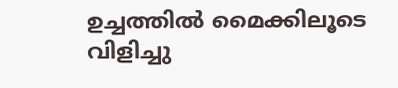ഉച്ചത്തില്‍ മൈക്കിലൂടെ വിളിച്ചു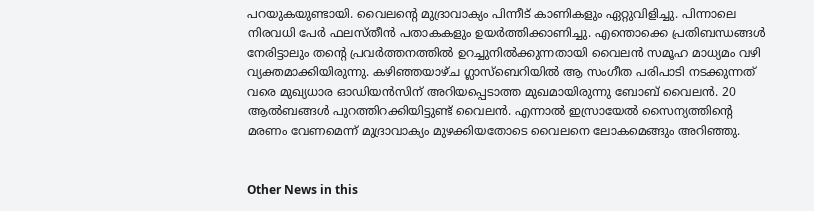പറയുകയുണ്ടായി. വൈലന്റെ മുദ്രാവാക്യം പിന്നീട് കാണികളും ഏറ്റുവിളിച്ചു. പിന്നാലെ നിരവധി പേര്‍ ഫലസ്തീന്‍ പതാകകളും ഉയര്‍ത്തിക്കാണിച്ചു. എന്തൊക്കെ പ്രതിബന്ധങ്ങള്‍ നേരിട്ടാലും തന്റെ പ്രവര്‍ത്തനത്തില്‍ ഉറച്ചുനില്‍ക്കുന്നതായി വൈലന്‍ സമൂഹ മാധ്യമം വഴി വ്യക്തമാക്കിയിരുന്നു. കഴിഞ്ഞയാഴ്ച ഗ്ലാസ്‌ബെറിയില്‍ ആ സംഗീത പരിപാടി നടക്കുന്നത് വരെ മുഖ്യധാര ഓഡിയന്‍സിന് അറിയപ്പെടാത്ത മുഖമായിരുന്നു ബോബ് വൈലന്‍. 20 ആല്‍ബങ്ങള്‍ പുറത്തിറക്കിയിട്ടുണ്ട് വൈലന്‍. എന്നാല്‍ ഇസ്രായേല്‍ സൈന്യത്തിന്റെ മരണം വേണമെന്ന് മുദ്രാവാക്യം മുഴക്കിയതോടെ വൈലനെ ലോകമെങ്ങും അറിഞ്ഞു.


Other News in this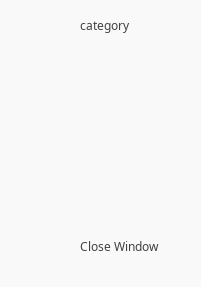category








Close Window